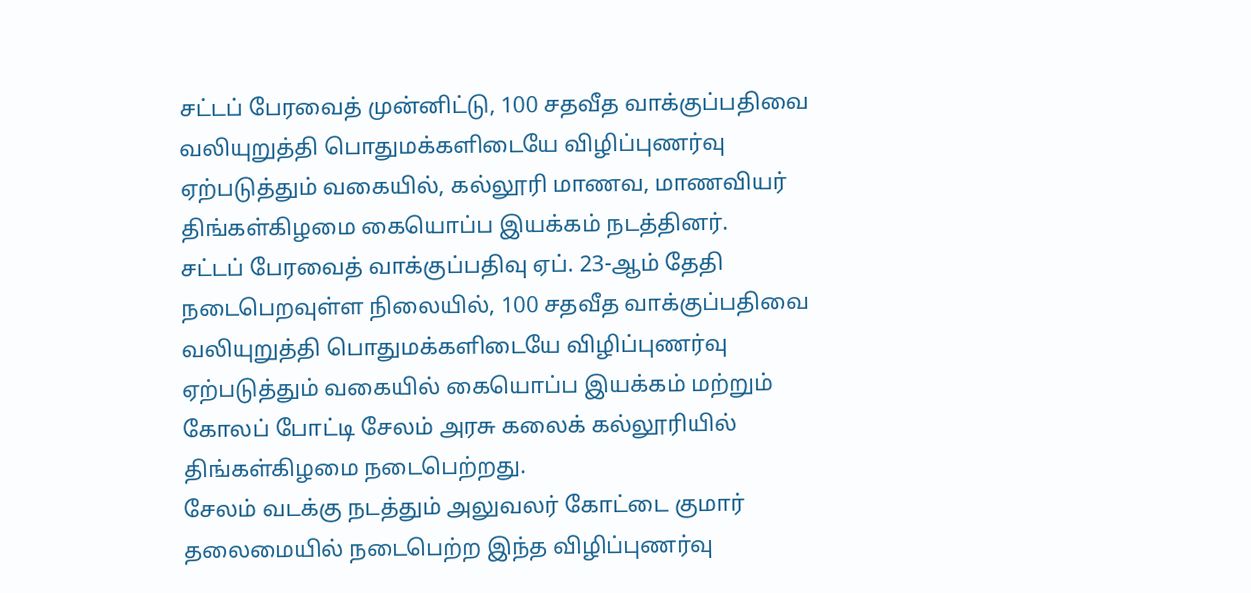சட்டப் பேரவைத் முன்னிட்டு, 100 சதவீத வாக்குப்பதிவை வலியுறுத்தி பொதுமக்களிடையே விழிப்புணர்வு ஏற்படுத்தும் வகையில், கல்லூரி மாணவ, மாணவியர் திங்கள்கிழமை கையொப்ப இயக்கம் நடத்தினர்.
சட்டப் பேரவைத் வாக்குப்பதிவு ஏப். 23-ஆம் தேதி நடைபெறவுள்ள நிலையில், 100 சதவீத வாக்குப்பதிவை வலியுறுத்தி பொதுமக்களிடையே விழிப்புணர்வு ஏற்படுத்தும் வகையில் கையொப்ப இயக்கம் மற்றும் கோலப் போட்டி சேலம் அரசு கலைக் கல்லூரியில் திங்கள்கிழமை நடைபெற்றது.
சேலம் வடக்கு நடத்தும் அலுவலர் கோட்டை குமார் தலைமையில் நடைபெற்ற இந்த விழிப்புணர்வு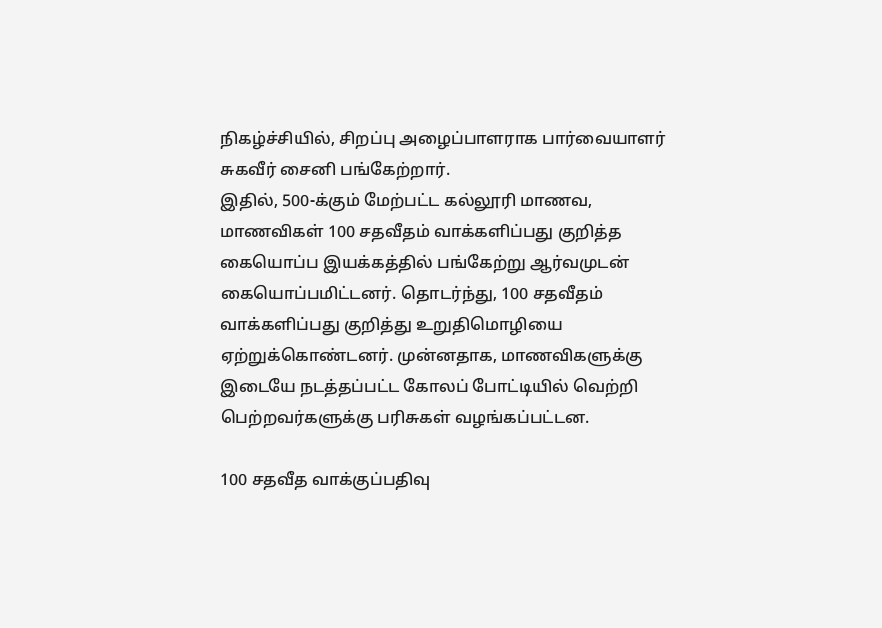நிகழ்ச்சியில், சிறப்பு அழைப்பாளராக பார்வையாளர் சுகவீர் சைனி பங்கேற்றார்.
இதில், 500-க்கும் மேற்பட்ட கல்லூரி மாணவ, மாணவிகள் 100 சதவீதம் வாக்களிப்பது குறித்த கையொப்ப இயக்கத்தில் பங்கேற்று ஆர்வமுடன் கையொப்பமிட்டனர். தொடர்ந்து, 100 சதவீதம் வாக்களிப்பது குறித்து உறுதிமொழியை ஏற்றுக்கொண்டனர். முன்னதாக, மாணவிகளுக்கு இடையே நடத்தப்பட்ட கோலப் போட்டியில் வெற்றி பெற்றவர்களுக்கு பரிசுகள் வழங்கப்பட்டன.

100 சதவீத வாக்குப்பதிவு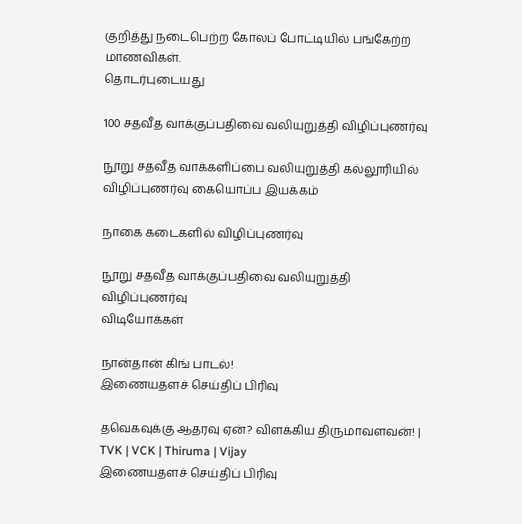குறித்து நடைபெற்ற கோலப் போட்டியில் பங்கேற்ற மாணவிகள்.
தொடர்புடையது

100 சதவீத வாக்குப்பதிவை வலியுறுத்தி விழிப்புணர்வு

நூறு சதவீத வாக்களிப்பை வலியுறுத்தி கல்லூரியில் விழிப்புணர்வு கையொப்ப இயக்கம்

நாகை கடைகளில் விழிப்புணர்வு

நூறு சதவீத வாக்குப்பதிவை வலியுறுத்தி விழிப்புணர்வு
விடியோக்கள்

நான்தான் கிங் பாடல்!
இணையதளச் செய்திப் பிரிவு

தவெகவுக்கு ஆதரவு ஏன்? விளக்கிய திருமாவளவன்! | TVK | VCK | Thiruma | Vijay
இணையதளச் செய்திப் பிரிவு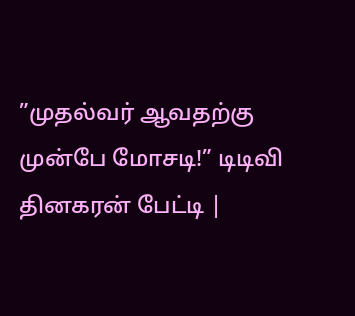”முதல்வர் ஆவதற்கு முன்பே மோசடி!” டிடிவி தினகரன் பேட்டி |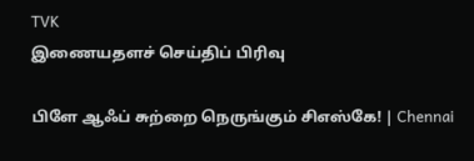TVK
இணையதளச் செய்திப் பிரிவு

பிளே ஆஃப் சுற்றை நெருங்கும் சிஎஸ்கே! | Chennai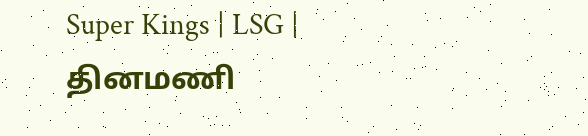Super Kings | LSG |
தினமணி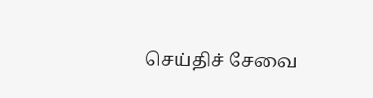செய்திச் சேவை